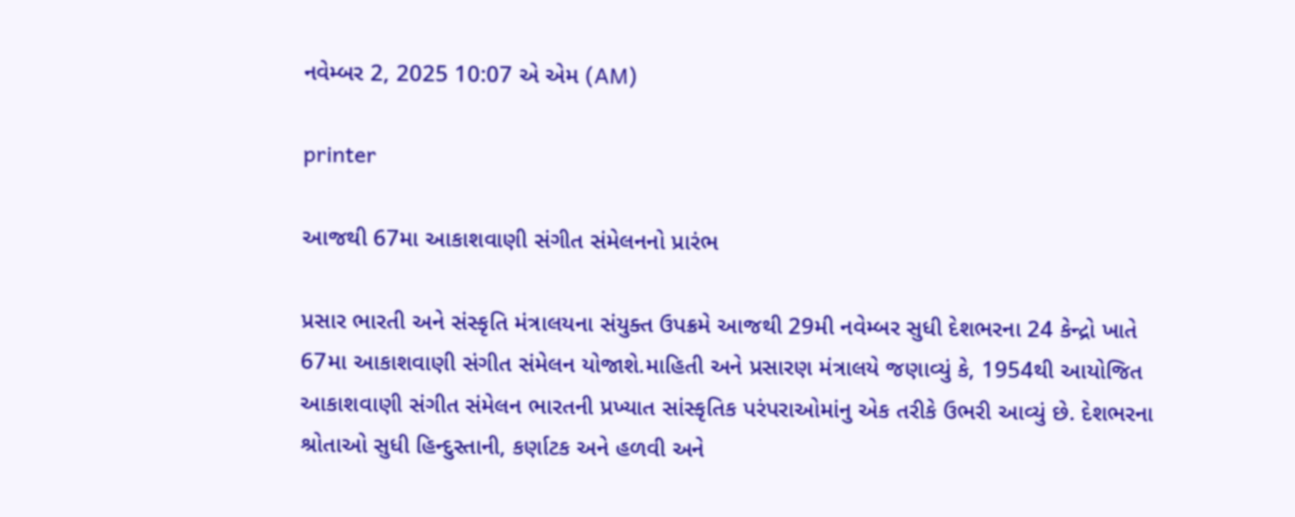નવેમ્બર 2, 2025 10:07 એ એમ (AM)

printer

આજથી 67મા આકાશવાણી સંગીત સંમેલનનો પ્રારંભ

પ્રસાર ભારતી અને સંસ્કૃતિ મંત્રાલયના સંયુક્ત ઉપક્રમે આજથી 29મી નવેમ્બર સુધી દેશભરના 24 કેન્દ્રો ખાતે 67મા આકાશવાણી સંગીત સંમેલન યોજાશે.માહિતી અને પ્રસારણ મંત્રાલયે જણાવ્યું કે, 1954થી આયોજિત આકાશવાણી સંગીત સંમેલન ભારતની પ્રખ્યાત સાંસ્કૃતિક પરંપરાઓમાંનુ એક તરીકે ઉભરી આવ્યું છે. દેશભરના શ્રોતાઓ સુધી હિન્દુસ્તાની, કર્ણાટક અને હળવી અને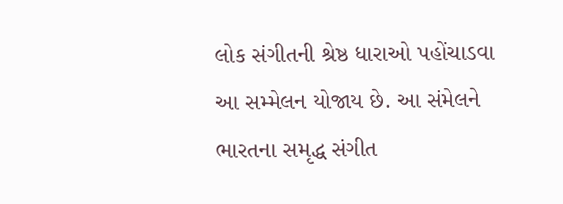લોક સંગીતની શ્રેષ્ઠ ધારાઓ પહોંચાડવા આ સમ્મેલન યોજાય છે. આ સંમેલને ભારતના સમૃદ્ધ સંગીત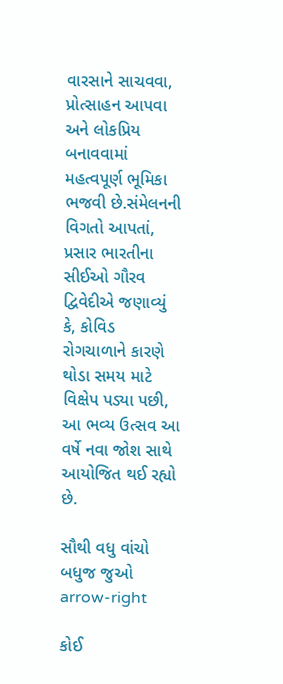વારસાને સાચવવા, પ્રોત્સાહન આપવા અને લોકપ્રિય બનાવવામાં મહત્વપૂર્ણ ભૂમિકા ભજવી છે.સંમેલનની વિગતો આપતાં, પ્રસાર ભારતીના સીઈઓ ગૌરવ દ્વિવેદીએ જણાવ્યું કે, કોવિડ રોગચાળાને કારણે થોડા સમય માટે વિક્ષેપ પડ્યા પછી, આ ભવ્ય ઉત્સવ આ વર્ષે નવા જોશ સાથે આયોજિત થઈ રહ્યો છે.

સૌથી વધુ વાંચો
બધુજ જુઓ arrow-right

કોઈ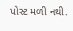પોસ્ટ મળી નથી.